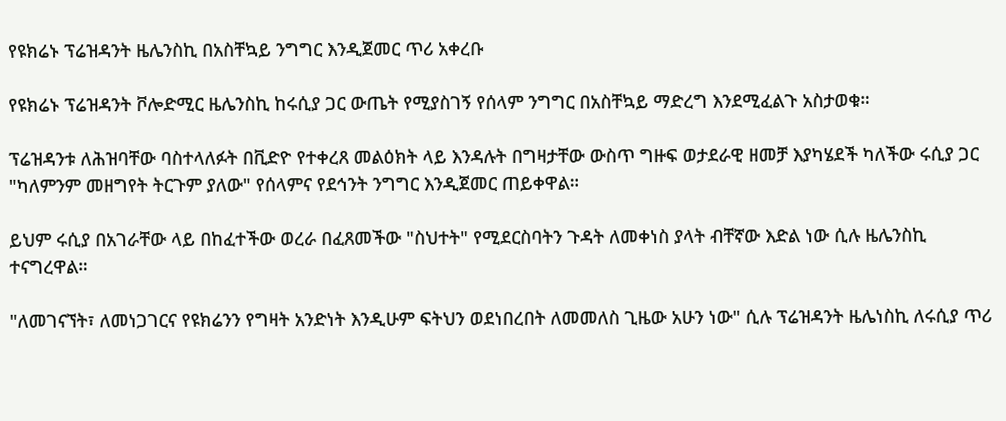የዩክሬኑ ፕሬዝዳንት ዜሌንስኪ በአስቸኳይ ንግግር እንዲጀመር ጥሪ አቀረቡ

የዩክሬኑ ፕሬዝዳንት ቮሎድሚር ዜሌንስኪ ከሩሲያ ጋር ውጤት የሚያስገኝ የሰላም ንግግር በአስቸኳይ ማድረግ እንደሚፈልጉ አስታወቁ።

ፕሬዝዳንቱ ለሕዝባቸው ባስተላለፉት በቪድዮ የተቀረጸ መልዕክት ላይ እንዳሉት በግዛታቸው ውስጥ ግዙፍ ወታደራዊ ዘመቻ እያካሄደች ካለችው ሩሲያ ጋር "ካለምንም መዘግየት ትርጉም ያለው" የሰላምና የደኅንት ንግግር እንዲጀመር ጠይቀዋል።

ይህም ሩሲያ በአገራቸው ላይ በከፈተችው ወረራ በፈጸመችው "ስህተት" የሚደርስባትን ጉዳት ለመቀነስ ያላት ብቸኛው እድል ነው ሲሉ ዜሌንስኪ ተናግረዋል።

"ለመገናኘት፣ ለመነጋገርና የዩክሬንን የግዛት አንድነት እንዲሁም ፍትህን ወደነበረበት ለመመለስ ጊዜው አሁን ነው" ሲሉ ፕሬዝዳንት ዜሌነስኪ ለሩሲያ ጥሪ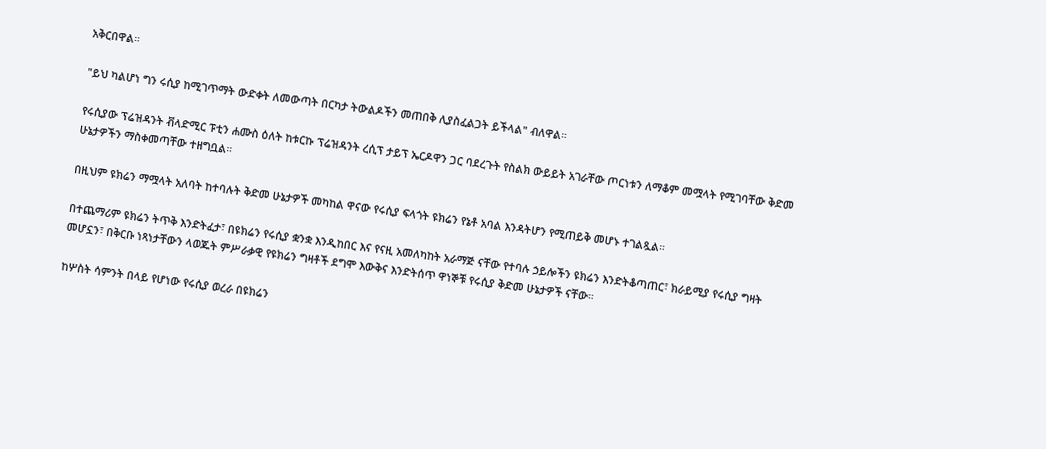አቅርበዋል።

"ይህ ካልሆነ ግን ሩሲያ ከሚገጥማት ውድቀት ለመውጣት በርካታ ትውልዶችን መጠበቅ ሊያስፈልጋት ይችላል" ብለዋል።

የሩሲያው ፕሬዝዳንት ቭላድሚር ፑቲን ሐሙስ ዕለት ከቱርኩ ፕሬዝዳንት ረሲፕ ታይፕ ኤርዶዋን ጋር ባደረጉት የስልክ ውይይት አገራቸው ጦርነቱን ለማቆም መሟላት የሚገባቸው ቅድመ ሁኔታዎችን ማስቀመጣቸው ተዘግቧል።

በዚህም ዩክሬን ማሟላት አለባት ከተባሉት ቅድመ ሁኔታዎች መካከል ዋናው የሩሲያ ፍላጎት ዩክሬን የኔቶ አባል እንዳትሆን የሚጠይቅ መሆኑ ተገልጿል።

በተጨማሪም ዩክሬን ትጥቅ እንድትፈታ፣ በዩክሬን የሩሲያ ቋንቋ እንዲከበር እና የናዚ አመለካከት አራማጅ ናቸው የተባሉ ኃይሎችን ዩክሬን እንድትቆጣጠር፣ ክራይሚያ የሩሲያ ግዛት መሆኗን፣ በቅርቡ ነጻነታቸውን ላወጁት ምሥራቃዊ የዩክሬን ግዛቶች ደግሞ እውቅና እንድትሰጥ ዋነኞቹ የሩሲያ ቅድመ ሁኔታዎች ናቸው።

ከሦስት ሳምንት በላይ የሆነው የሩሲያ ወረራ በዩክሬን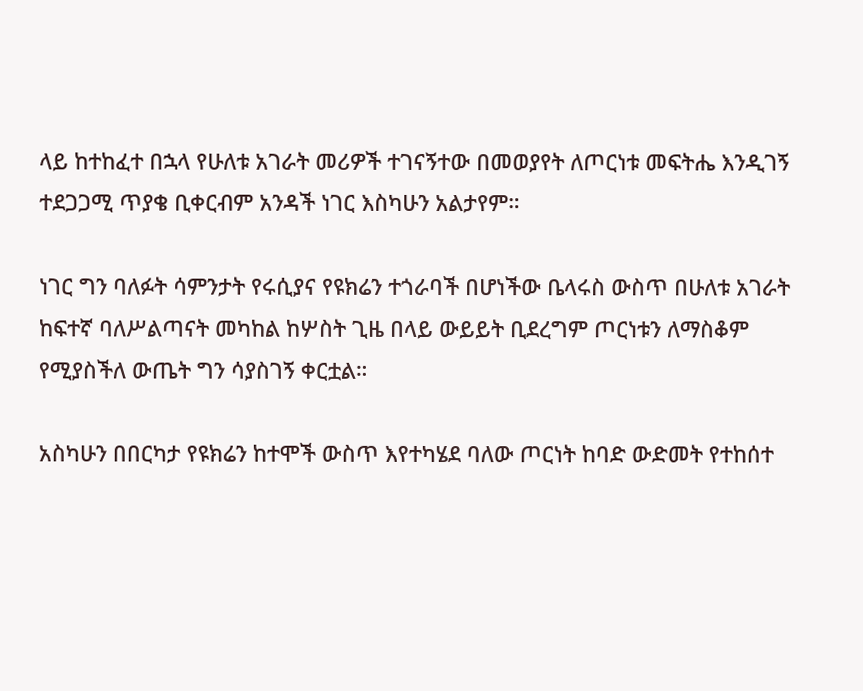ላይ ከተከፈተ በኋላ የሁለቱ አገራት መሪዎች ተገናኝተው በመወያየት ለጦርነቱ መፍትሔ እንዲገኝ ተደጋጋሚ ጥያቄ ቢቀርብም አንዳች ነገር እስካሁን አልታየም።

ነገር ግን ባለፉት ሳምንታት የሩሲያና የዩክሬን ተጎራባች በሆነችው ቤላሩስ ውስጥ በሁለቱ አገራት ከፍተኛ ባለሥልጣናት መካከል ከሦስት ጊዜ በላይ ውይይት ቢደረግም ጦርነቱን ለማስቆም የሚያስችለ ውጤት ግን ሳያስገኝ ቀርቷል።

አስካሁን በበርካታ የዩክሬን ከተሞች ውስጥ እየተካሄደ ባለው ጦርነት ከባድ ውድመት የተከሰተ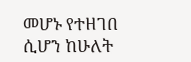መሆኑ የተዘገበ ሲሆን ከሁለት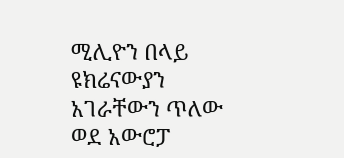ሚሊዮን በላይ ዩክሬናውያን አገራቸውን ጥለው ወደ አውሮፓ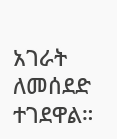አገራት ለመሰደድ ተገደዋል።